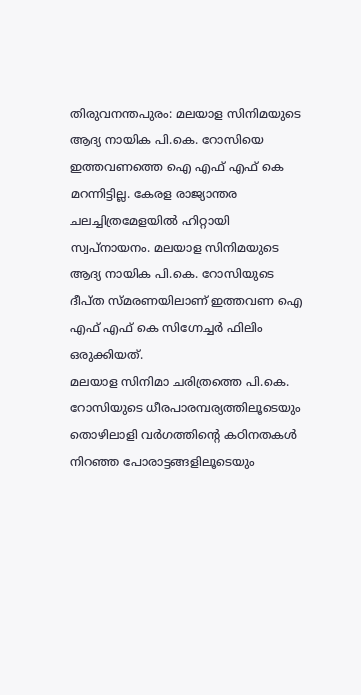തിരുവനന്തപുരം: മലയാള സിനിമയുടെ ആദ്യ നായിക പി.കെ. റോസിയെ ഇത്തവണത്തെ ഐ എഫ് എഫ് കെ മറന്നിട്ടില്ല. കേരള രാജ്യാന്തര ചലച്ചിത്രമേളയിൽ ഹിറ്റായി സ്വപ്നായനം. മലയാള സിനിമയുടെ ആദ്യ നായിക പി.കെ. റോസിയുടെ ദീപ്ത സ്മരണയിലാണ് ഇത്തവണ ഐ എഫ് എഫ് കെ സിഗ്നേച്ചർ ഫിലിം ഒരുക്കിയത്.
മലയാള സിനിമാ ചരിത്രത്തെ പി.കെ. റോസിയുടെ ധീരപാരമ്പര്യത്തിലൂടെയും തൊഴിലാളി വർഗത്തിന്റെ കഠിനതകൾ നിറഞ്ഞ പോരാട്ടങ്ങളിലൂടെയും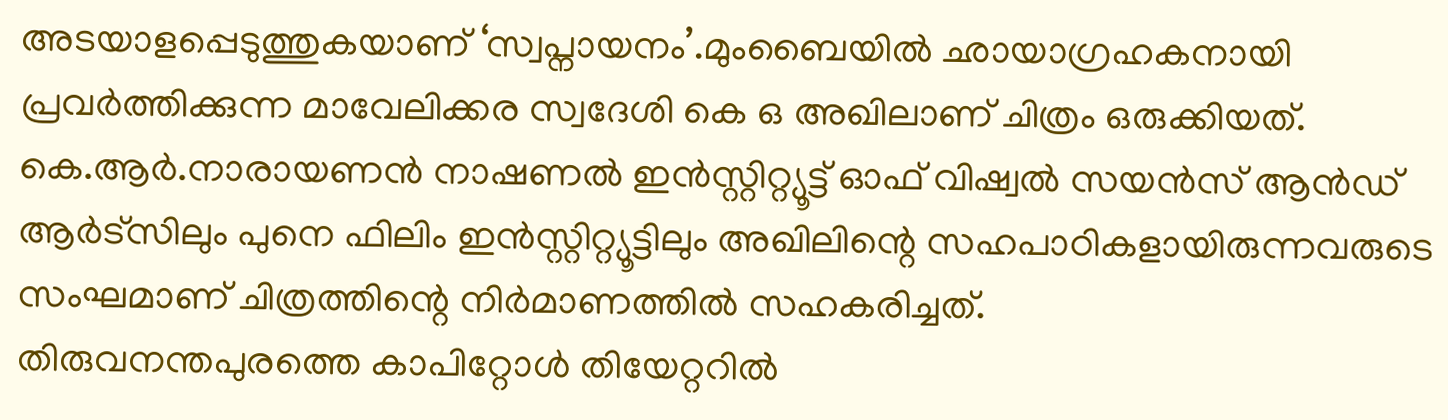അടയാളപ്പെടുത്തുകയാണ് ‘സ്വപ്നായനം’.മുംബൈയിൽ ഛായാഗ്രഹകനായി പ്രവർത്തിക്കുന്ന മാവേലിക്കര സ്വദേശി കെ ഒ അഖിലാണ് ചിത്രം ഒരുക്കിയത്. കെ.ആർ.നാരായണൻ നാഷണൽ ഇൻസ്റ്റിറ്റ്യൂട്ട് ഓഫ് വിഷ്വൽ സയൻസ് ആൻഡ് ആർട്സിലും പുനെ ഫിലിം ഇൻസ്റ്റിറ്റ്യൂട്ടിലും അഖിലിന്റെ സഹപാഠികളായിരുന്നവരുടെ സംഘമാണ് ചിത്രത്തിന്റെ നിർമാണത്തിൽ സഹകരിച്ചത്.
തിരുവനന്തപുരത്തെ കാപിറ്റോൾ തിയേറ്ററിൽ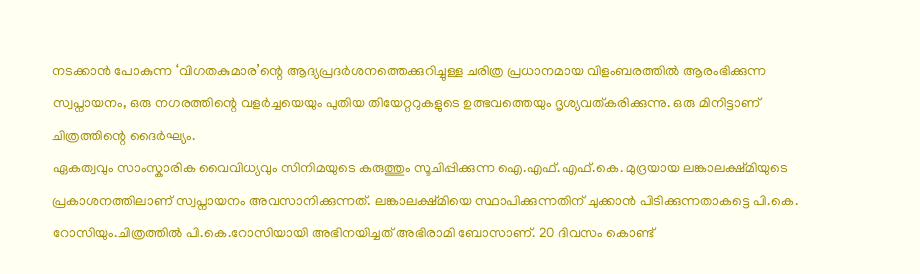നടക്കാൻ പോകുന്ന ‘വിഗതകുമാര’ന്റെ ആദ്യപ്രദർശനത്തെക്കുറിച്ചുള്ള ചരിത്ര പ്രധാനമായ വിളംബരത്തിൽ ആരംഭിക്കുന്ന സ്വപ്നായനം, ഒരു നഗരത്തിന്റെ വളർച്ചയെയും പുതിയ തിയേറ്ററുകളുടെ ഉത്ഭവത്തെയും ദൃശ്യവത്കരിക്കുന്നു. ഒരു മിനിട്ടാണ് ചിത്രത്തിന്റെ ദൈർഘ്യം.
ഏകത്വവും സാംസ്കാരിക വൈവിധ്യവും സിനിമയുടെ കരുത്തും സൂചിപ്പിക്കുന്ന ഐ.എഫ്.എഫ്.കെ. മുദ്രയായ ലങ്കാലക്ഷ്മിയുടെ പ്രകാശനത്തിലാണ് സ്വപ്നായനം അവസാനിക്കുന്നത്. ലങ്കാലക്ഷ്മിയെ സ്ഥാപിക്കുന്നതിന് ചുക്കാൻ പിടിക്കുന്നതാകട്ടെ പി.കെ. റോസിയും.ചിത്രത്തിൽ പി.കെ.റോസിയായി അഭിനയിച്ചത് അഭിരാമി ബോസാണ്. 20 ദിവസം കൊണ്ട്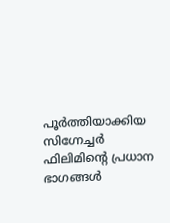പൂർത്തിയാക്കിയ സിഗ്നേച്ചർ ഫിലിമിന്റെ പ്രധാന ഭാഗങ്ങൾ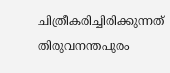ചിത്രീകരിച്ചിരിക്കുന്നത് തിരുവനന്തപുരം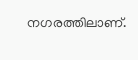നഗരത്തിലാണ്.